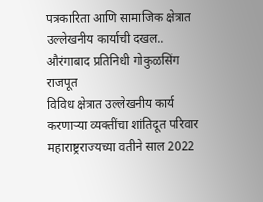पत्रकारिता आणि सामाजिक क्षेत्रात उल्लेखनीय कार्याची दखल..
औरंगाबाद प्रतिनिधी गोकुळसिंग राजपूत
विविध क्षेत्रात उल्लेखनीय कार्य करणाऱ्या व्यक्तींचा शांतिदूत परिवार महाराष्ट्रराज्यच्या वतीने साल 2022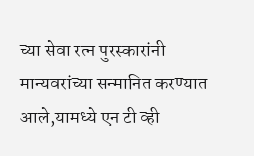च्या सेवा रत्न पुरस्कारांनी मान्यवरांच्या सन्मानित करण्यात आले,यामध्ये एन टी व्ही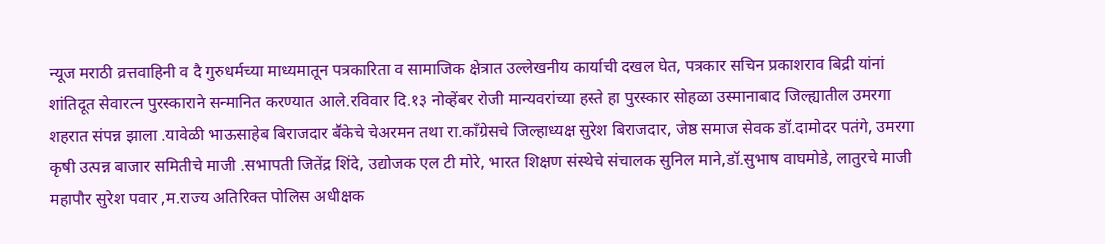न्यूज मराठी व्रत्तवाहिनी व दै गुरुधर्मच्या माध्यमातून पत्रकारिता व सामाजिक क्षेत्रात उल्लेखनीय कार्याची दखल घेत, पत्रकार सचिन प्रकाशराव बिद्री यांनां शांतिदूत सेवारत्न पुरस्काराने सन्मानित करण्यात आले.रविवार दि.१३ नोव्हेंबर रोजी मान्यवरांच्या हस्ते हा पुरस्कार सोहळा उस्मानाबाद जिल्ह्यातील उमरगा शहरात संपन्न झाला .यावेळी भाऊसाहेब बिराजदार बॕकेचे चेअरमन तथा रा.काँग्रेसचे जिल्हाध्यक्ष सुरेश बिराजदार, जेष्ठ समाज सेवक डॉ.दामोदर पतंगे, उमरगा कृषी उत्पन्न बाजार समितीचे माजी .सभापती जितेंद्र शिंदे, उद्योजक एल टी मोरे, भारत शिक्षण संस्थेचे संचालक सुनिल माने,डॉ.सुभाष वाघमोडे, लातुरचे माजी महापौर सुरेश पवार ,म.राज्य अतिरिक्त पोलिस अधीक्षक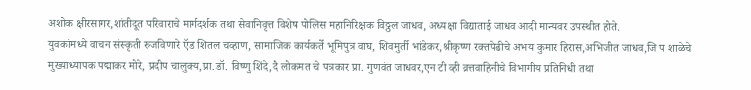अशोक क्षीरसागर,शांतीदूत परिवाराचे मार्गदर्शक तथा सेवानिवृत्त विशेष पोलिस महानिरिक्षक विठ्ठल जाधव, अध्यक्षा विद्याताई जाधव आदी मान्यवर उपस्थीत होते.
युवकांमध्ये वाचन संस्कृती रुजविणारे ऍड शितल चव्हाण, सामाजिक कार्यकर्ते भूमिपुत्र वाघ, शिवमुर्ती भांडेकर,श्रीकृष्ण रक्तपेढीचे अभय कुमार हिरास,अभिजीत जाधव,जि प शाळेचे मुख्याध्यापक पद्माकर मोरे, प्रदीप चालुक्य,प्रा.डॉ. विष्णु शिंदे,दै लोकमत चे पत्रकार प्रा. गुणवंत जाधवर,एन टी व्ही व्रत्तवाहिनीचे विभागीय प्रतिनिधी तथा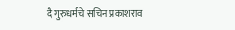दै गुरुधर्मचे सचिन प्रकाशराव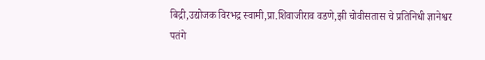बिद्री,उद्योजक विरभद्र स्वामी,प्रा.शिवाजीराव वडणे,झी चोवीसतास चे प्रतिनिधी ज्ञानेश्वर
पतंगे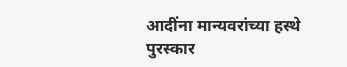आदींना मान्यवरांच्या हस्थे पुरस्कार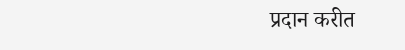प्रदान करीत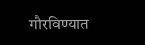गौरविण्यात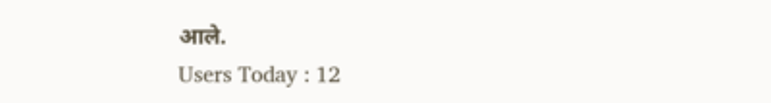आले.
Users Today : 12